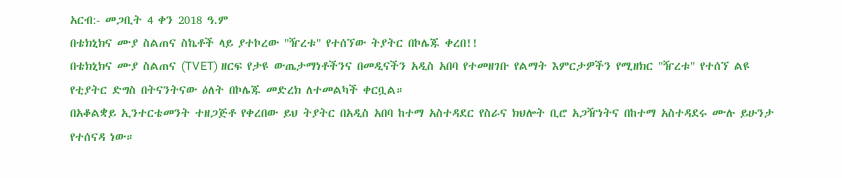አርብ:- መጋቢት 4 ቀን 2018 ዓ.ም
በቴክኒክና ሙያ ስልጠና ስኬቶች ላይ ያተኮረው "ዥረቱ" የተሰኘው ትያትር በኮሌጁ ቀረበ!!
በቴክኒክና ሙያ ስልጠና (TVET) ዘርፍ የታዩ ውጤታማነቶችንና በመዲናችን አዲስ አበባ የተመዘገቡ የልማት እምርታዎችን የሚዘክር "ዥረቱ" የተሰኘ ልዩ የቲያትር ድግስ በትናንትናው ዕለት በኮሌጁ መድረክ ለተመልካች ቀርቧል።
በአቆልቋይ ኢንተርቴመንት ተዘጋጅቶ የቀረበው ይህ ትያትር በአዲስ አበባ ከተማ አስተዳደር የስራና ክህሎት ቢሮ አጋዥነትና በከተማ አስተዳደሩ ሙሉ ይሁንታ የተሰናዳ ነው።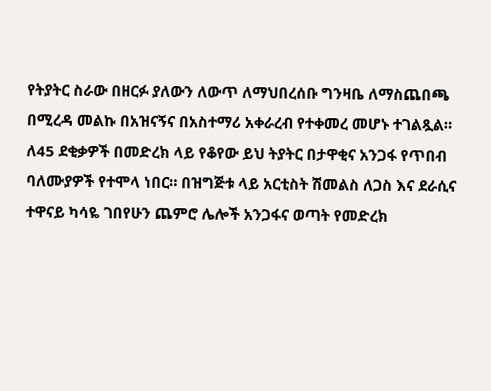የትያትር ስራው በዘርፉ ያለውን ለውጥ ለማህበረሰቡ ግንዛቤ ለማስጨበጫ በሚረዳ መልኩ በአዝናኝና በአስተማሪ አቀራረብ የተቀመረ መሆኑ ተገልጿል።
ለ45 ደቂቃዎች በመድረክ ላይ የቆየው ይህ ትያትር በታዋቂና አንጋፋ የጥበብ ባለሙያዎች የተሞላ ነበር። በዝግጅቱ ላይ አርቲስት ሽመልስ ለጋስ እና ደራሲና ተዋናይ ካሳዬ ገበየሁን ጨምሮ ሌሎች አንጋፋና ወጣት የመድረክ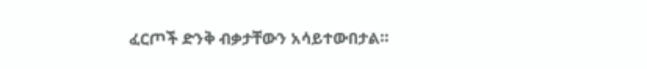ፈርጦች ድንቅ ብቃታቸውን አሳይተውበታል።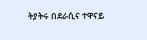ትያትሩ በደራሲና ተዋናይ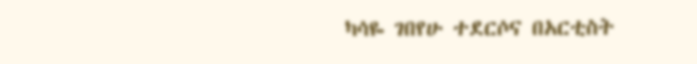ካሳዬ ገበየሁ ተደርሶና በአርቲስት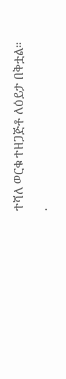ተሻለ ወርቁ ተዘጋጅቶ ለዕይታ በቅቷል።
.